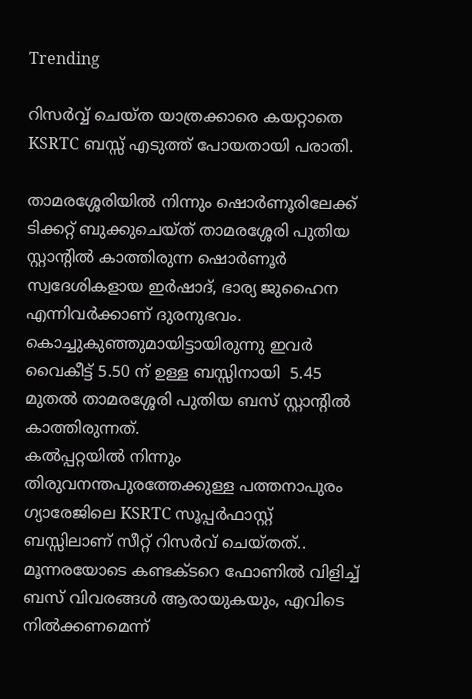Trending

റിസർവ്വ് ചെയ്ത യാത്രക്കാരെ കയറ്റാതെ KSRTC ബസ്സ് എടുത്ത് പോയതായി പരാതി.

താമരശ്ശേരിയിൽ നിന്നും ഷൊർണൂരിലേക്ക് ടിക്കറ്റ് ബുക്കുചെയ്ത് താമരശ്ശേരി പുതിയ സ്റ്റാൻ്റിൽ കാത്തിരുന്ന ഷൊർണൂർ സ്വദേശികളായ ഇർഷാദ്, ഭാര്യ ജുഹൈന എന്നിവർക്കാണ് ദുരനുഭവം. കൊച്ചുകുഞ്ഞുമായിട്ടായിരുന്നു ഇവർ വൈകീട്ട് 5.50 ന് ഉള്ള ബസ്സിനായി  5.45 മുതൽ താമരശ്ശേരി പുതിയ ബസ് സ്റ്റാൻ്റിൽ കാത്തിരുന്നത്.
കൽപ്പറ്റയിൽ നിന്നും തിരുവനന്തപുരത്തേക്കുള്ള പത്തനാപുരം ഗ്യാരേജിലെ KSRTC സൂപ്പർഫാസ്റ്റ് ബസ്സിലാണ് സീറ്റ് റിസർവ് ചെയ്തത്.. മൂന്നരയോടെ കണ്ടക്ടറെ ഫോണിൽ വിളിച്ച് ബസ് വിവരങ്ങൾ ആരായുകയും, എവിടെ നിൽക്കണമെന്ന്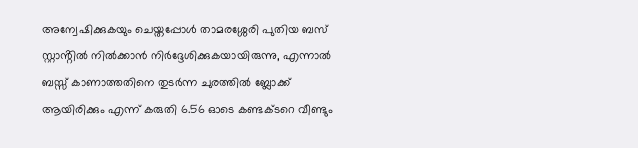അന്വേഷിക്കുകയും ചെയ്തപ്പോൾ താമരശ്ശേരി പുതിയ ബസ് സ്റ്റാൻ്റിൽ നിൽക്കാൻ നിർദ്ദേശിക്കുകയായിരുന്നു, എന്നാൽ ബസ്സ് കാണാത്തതിനെ തുടർന്ന ചുരത്തിൽ ബ്ലോക്ക് ആയിരിക്കും എന്ന് കരുതി 6.56 ഓടെ കണ്ടക്ടറെ വീണ്ടും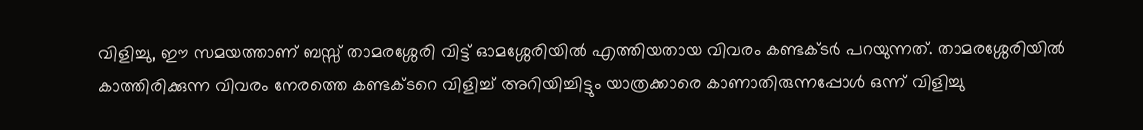വിളിച്ചു, ഈ സമയത്താണ് ബസ്സ് താമരശ്ശേരി വിട്ട് ഓമശ്ശേരിയിൽ എത്തിയതായ വിവരം കണ്ടക്ടർ പറയുന്നത്. താമരശ്ശേരിയിൽ കാത്തിരിക്കുന്ന വിവരം നേരത്തെ കണ്ടക്ടറെ വിളിച്ച് അറിയിച്ചിട്ടും യാത്രക്കാരെ കാണാതിരുന്നപ്പോൾ ഒന്ന് വിളിച്ചു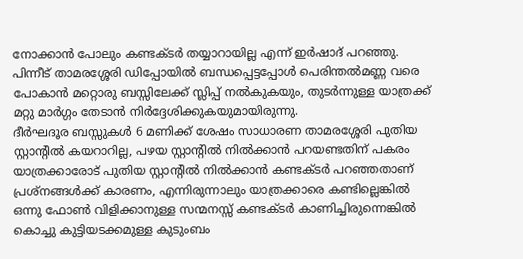നോക്കാൻ പോലും കണ്ടക്ടർ തയ്യാറായില്ല എന്ന് ഇർഷാദ് പറഞ്ഞു. പിന്നീട് താമരശ്ശേരി ഡിപ്പോയിൽ ബന്ധപ്പെട്ടപ്പോൾ പെരിന്തൽമണ്ണ വരെ പോകാൻ മറ്റൊരു ബസ്സിലേക്ക് സ്ലിപ്പ് നൽകുകയും, തുടർന്നുള്ള യാത്രക്ക് മറ്റു മാർഗ്ഗം തേടാൻ നിർദ്ദേശിക്കുകയുമായിരുന്നു.
ദീർഘദൂര ബസ്സുകൾ 6 മണിക്ക് ശേഷം സാധാരണ താമരശ്ശേരി പുതിയ സ്റ്റാൻ്റിൽ കയറാറില്ല, പഴയ സ്റ്റാൻ്റിൽ നിൽക്കാൻ പറയണ്ടതിന് പകരം യാത്രക്കാരോട് പുതിയ സ്റ്റാൻ്റിൽ നിൽക്കാൻ കണ്ടക്ടർ പറഞ്ഞതാണ് പ്രശ്നങ്ങൾക്ക് കാരണം, എന്നിരുന്നാലും യാത്രക്കാരെ കണ്ടില്ലെങ്കിൽ ഒന്നു ഫോൺ വിളിക്കാനുള്ള സന്മനസ്സ് കണ്ടക്ടർ കാണിച്ചിരുന്നെങ്കിൽ കൊച്ചു കുട്ടിയടക്കമുള്ള കുടുംബം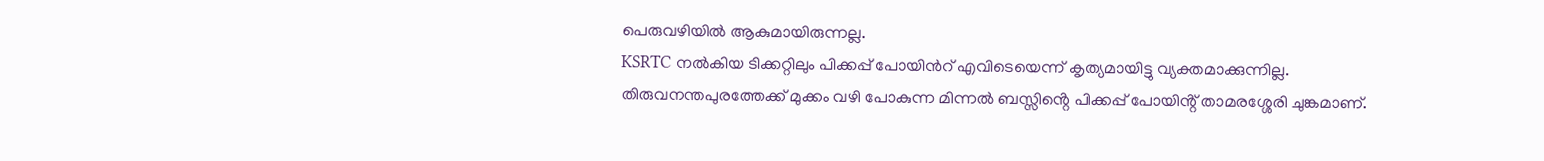പെരുവഴിയിൽ ആകുമായിരുന്നല്ല.
KSRTC നൽകിയ ടിക്കറ്റിലും പിക്കപ്പ് പോയിൻറ് എവിടെയെന്ന് കൃത്യമായിട്ടു വ്യക്തമാക്കുന്നില്ല.
തിരുവനന്തപുരത്തേക്ക് മുക്കം വഴി പോകുന്ന മിന്നൽ ബസ്സിൻ്റെ പിക്കപ്പ് പോയിൻ്റ് താമരശ്ശേരി ചുങ്കമാണ്.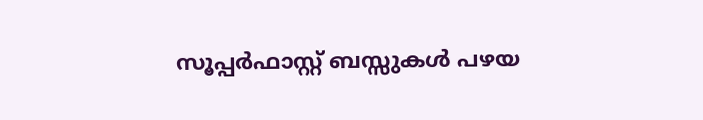സൂപ്പർഫാസ്റ്റ് ബസ്സുകൾ പഴയ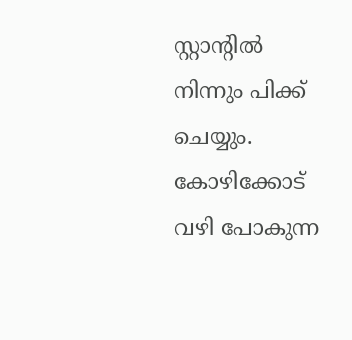സ്റ്റാൻ്റിൽ നിന്നും പിക്ക് ചെയ്യും. കോഴിക്കോട് വഴി പോകുന്ന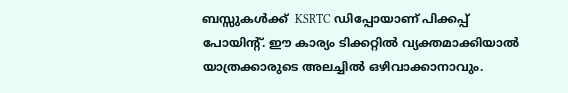ബസ്സുകൾക്ക്  KSRTC ഡിപ്പോയാണ് പിക്കപ്പ് പോയിൻ്റ്. ഈ കാര്യം ടിക്കറ്റിൽ വ്യക്തമാക്കിയാൽ യാത്രക്കാരുടെ അലച്ചിൽ ഒഴിവാക്കാനാവും.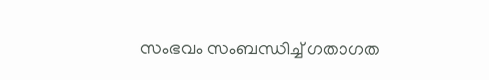സംഭവം സംബന്ധിച്ച് ഗതാഗത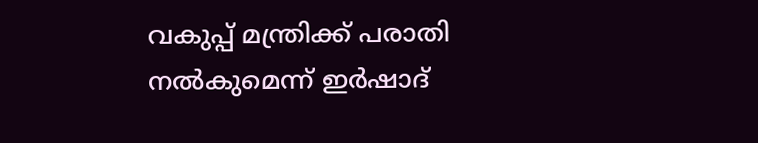വകുപ്പ് മന്ത്രിക്ക് പരാതി നൽകുമെന്ന് ഇർഷാദ്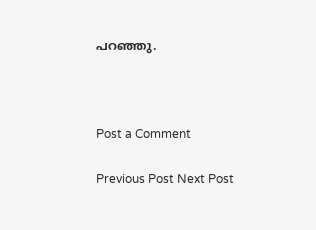പറഞ്ഞു.



Post a Comment

Previous Post Next Post